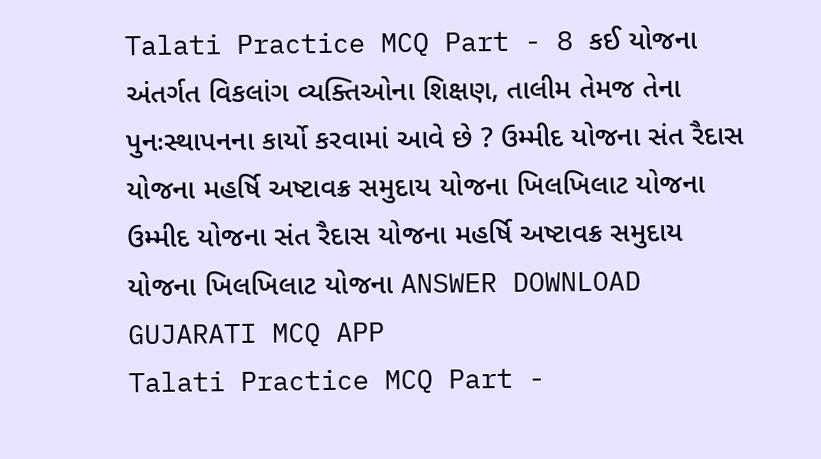Talati Practice MCQ Part - 8 કઈ યોજના અંતર્ગત વિકલાંગ વ્યક્તિઓના શિક્ષણ, તાલીમ તેમજ તેના પુનઃસ્થાપનના કાર્યો કરવામાં આવે છે ? ઉમ્મીદ યોજના સંત રૈદાસ યોજના મહર્ષિ અષ્ટાવક્ર સમુદાય યોજના ખિલખિલાટ યોજના ઉમ્મીદ યોજના સંત રૈદાસ યોજના મહર્ષિ અષ્ટાવક્ર સમુદાય યોજના ખિલખિલાટ યોજના ANSWER DOWNLOAD GUJARATI MCQ APP
Talati Practice MCQ Part -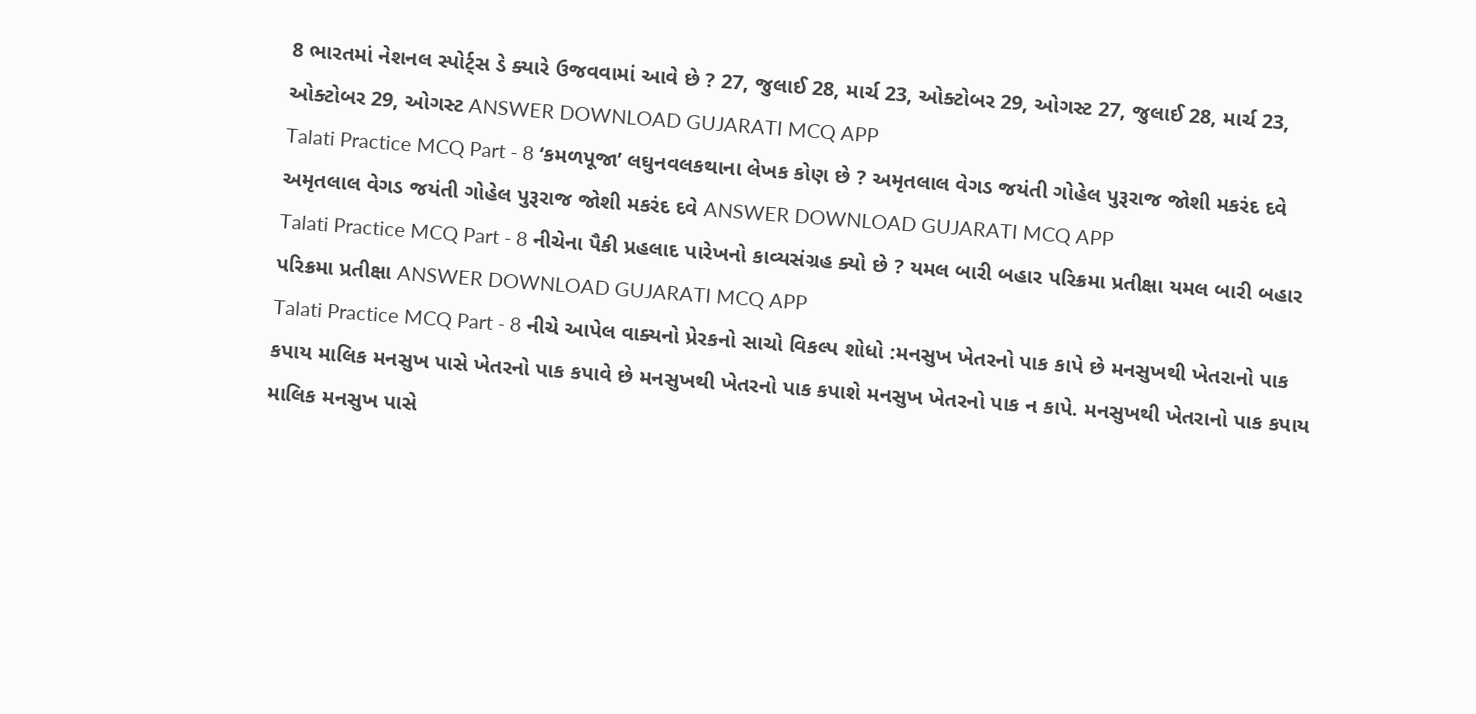8 ભારતમાં નેશનલ સ્પોર્ટ્સ ડે ક્યારે ઉજવવામાં આવે છે ? 27, જુલાઈ 28, માર્ચ 23, ઓક્ટોબર 29, ઓગસ્ટ 27, જુલાઈ 28, માર્ચ 23, ઓક્ટોબર 29, ઓગસ્ટ ANSWER DOWNLOAD GUJARATI MCQ APP
Talati Practice MCQ Part - 8 ‘કમળપૂજા’ લઘુનવલકથાના લેખક કોણ છે ? અમૃતલાલ વેગડ જયંતી ગોહેલ પુરૂરાજ જોશી મકરંદ દવે અમૃતલાલ વેગડ જયંતી ગોહેલ પુરૂરાજ જોશી મકરંદ દવે ANSWER DOWNLOAD GUJARATI MCQ APP
Talati Practice MCQ Part - 8 નીચેના પૈકી પ્રહલાદ પારેખનો કાવ્યસંગ્રહ ક્યો છે ? યમલ બારી બહાર પરિક્રમા પ્રતીક્ષા યમલ બારી બહાર પરિક્રમા પ્રતીક્ષા ANSWER DOWNLOAD GUJARATI MCQ APP
Talati Practice MCQ Part - 8 નીચે આપેલ વાક્યનો પ્રેરકનો સાચો વિકલ્પ શોધો :મનસુખ ખેતરનો પાક કાપે છે મનસુખથી ખેતરાનો પાક કપાય માલિક મનસુખ પાસે ખેતરનો પાક કપાવે છે મનસુખથી ખેતરનો પાક કપાશે મનસુખ ખેતરનો પાક ન કાપે. મનસુખથી ખેતરાનો પાક કપાય માલિક મનસુખ પાસે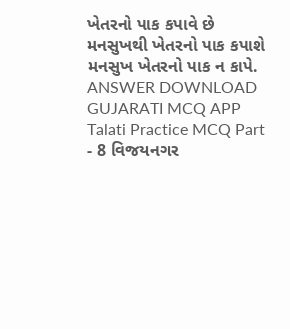ખેતરનો પાક કપાવે છે મનસુખથી ખેતરનો પાક કપાશે મનસુખ ખેતરનો પાક ન કાપે. ANSWER DOWNLOAD GUJARATI MCQ APP
Talati Practice MCQ Part - 8 વિજયનગર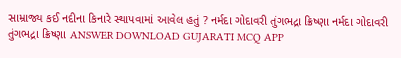સામ્રાજ્ય કઈ નદીના કિનારે સ્થાપવામાં આવેલ હતું ? નર્મદા ગોદાવરી તુંગભદ્રા ક્રિષ્ણા નર્મદા ગોદાવરી તુંગભદ્રા ક્રિષ્ણા ANSWER DOWNLOAD GUJARATI MCQ APP